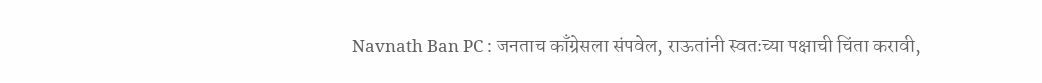Navnath Ban PC : जनताच काँग्रेसला संपवेल, राऊतांनी स्वतःच्या पक्षाची चिंता करावी,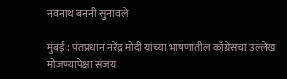नवनाथ बननी सुनावले

मुंबई : पंतप्रधान नरेंद्र मोदी यांच्या भाषणातील काँग्रेसचा उल्लेख मोजण्यापेक्षा संजय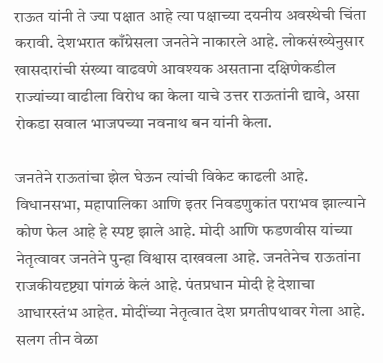राऊत यांनी ते ज्या पक्षात आहे त्या पक्षाच्या दयनीय अवस्थेची चिंता करावी. देशभरात काँग्रेसला जनतेने नाकारले आहे. लोकसंख्येनुसार खासदारांची संख्या वाढवणे आवश्यक असताना दक्षिणेकडील राज्यांच्या वाढीला विरोध का केला याचे उत्तर राऊतांनी द्यावे, असा रोकडा सवाल भाजपच्या नवनाथ बन यांनी केला.

जनतेने राऊतांचा झेल घेऊन त्यांची विकेट काढली आहे. विधानसभा, महापालिका आणि इतर निवडणुकांत पराभव झाल्याने कोण फेल आहे हे स्पष्ट झाले आहे. मोदी आणि फडणवीस यांच्या नेतृत्वावर जनतेने पुन्हा विश्वास दाखवला आहे. जनतेनेच राऊतांना राजकीयदृष्ट्या पांगळं केलं आहे. पंतप्रधान मोदी हे देशाचा आधारस्तंभ आहेत. मोदींच्या नेतृत्वात देश प्रगतीपथावर गेला आहे. सलग तीन वेळा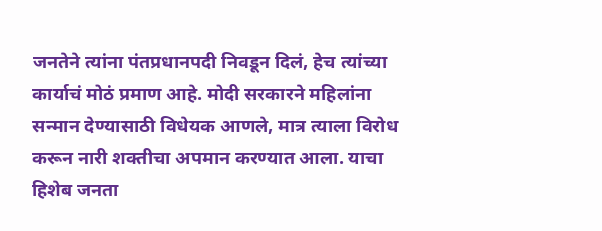जनतेने त्यांना पंतप्रधानपदी निवडून दिलं, हेच त्यांच्या कार्याचं मोठं प्रमाण आहे. मोदी सरकारने महिलांना सन्मान देण्यासाठी विधेयक आणले, मात्र त्याला विरोध करून नारी शक्तीचा अपमान करण्यात आला. याचा हिशेब जनता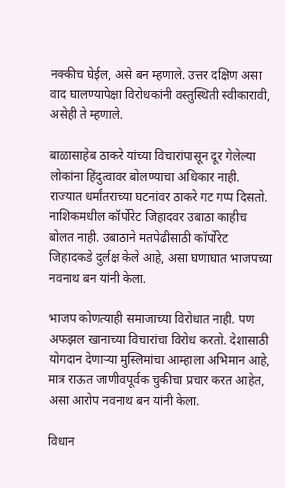नक्कीच घेईल, असे बन म्हणाले. उत्तर दक्षिण असा वाद घालण्यापेक्षा विरोधकांनी वस्तुस्थिती स्वीकारावी, असेही ते म्हणाले.

बाळासाहेब ठाकरे यांच्या विचारांपासून दूर गेलेल्या लोकांना हिंदुत्वावर बोलण्याचा अधिकार नाही. राज्यात धर्मांतराच्या घटनांवर ठाकरे गट गप्प दिसतो. नाशिकमधील कॉर्पोरेट जिहादवर उबाठा काहीच बोलत नाही. उबाठाने मतपेढीसाठी कॉर्पोरेट जिहादकडे दुर्लक्ष केले आहे, असा घणाघात भाजपच्या नवनाथ बन यांनी केला.

भाजप कोणत्याही समाजाच्या विरोधात नाही. पण अफझल खानाच्या विचारांचा विरोध करतो. देशासाठी योगदान देणाऱ्या मुस्लिमांचा आम्हाला अभिमान आहे, मात्र राऊत जाणीवपूर्वक चुकीचा प्रचार करत आहेत, असा आरोप नवनाथ बन यांनी केला.

विधान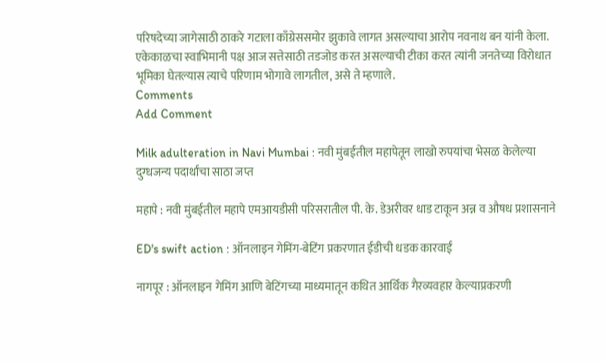परिषदेच्या जागेसाठी ठाकरे गटाला काँग्रेससमोर झुकावे लागत असल्याचा आरोप नवनाथ बन यांनी केला. एकेकाळचा स्वाभिमानी पक्ष आज सत्तेसाठी तडजोड करत असल्याची टीका करत त्यांनी जनतेच्या विरोधात भूमिका घेतल्यास त्याचे परिणाम भोगावे लागतील, असे ते म्हणाले.
Comments
Add Comment

Milk adulteration in Navi Mumbai : नवी मुंबईतील महापेतून लाखो रुपयांचा भेसळ केलेल्या दुग्धजन्य पदार्थांचा साठा जप्त

महापे : नवी मुंबईतील महापे एमआयडीसी परिसरातील पी. के. डेअरीवर धाड टाकून अन्न व औषध प्रशासनाने

ED's swift action : ऑनलाइन गेमिंग-बेटिंग प्रकरणात ईडीची धडक कारवाई

नागपूर : ऑनलाइन गेमिंग आणि बेटिंगच्या माध्यमातून कथित आर्थिक गैरव्यवहार केल्याप्रकरणी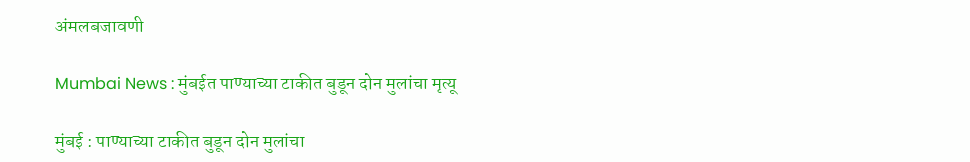अंमलबजावणी

Mumbai News : मुंबईत पाण्याच्या टाकीत बुडून दोन मुलांचा मृत्यू

मुंबई : पाण्याच्या टाकीत बुडून दोन मुलांचा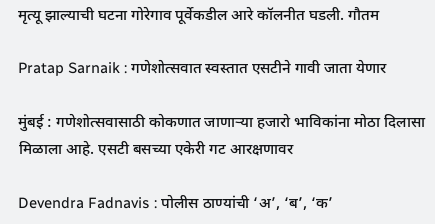मृत्यू झाल्याची घटना गोरेगाव पूर्वेकडील आरे कॉलनीत घडली. गौतम

Pratap Sarnaik : गणेशोत्सवात स्वस्तात एसटीने गावी जाता येणार

मुंबई : गणेशोत्सवासाठी कोकणात जाणाऱ्या हजारो भाविकांना मोठा दिलासा मिळाला आहे. एसटी बसच्या एकेरी गट आरक्षणावर

Devendra Fadnavis : पोलीस ठाण्यांची ‘अ’, ‘ब’, ‘क’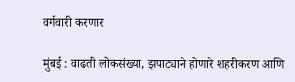वर्गवारी करणार

मुंबई : वाढती लोकसंख्या, झपाट्याने होणारे शहरीकरण आणि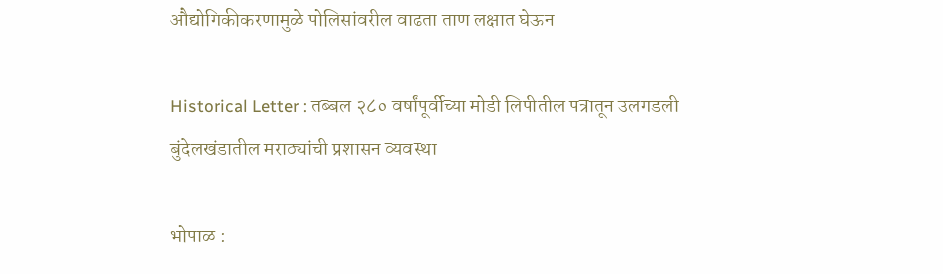औद्योगिकीकरणामुळे पोलिसांवरील वाढता ताण लक्षात घेऊन

Historical Letter : तब्बल २८० वर्षांपूर्वीच्या मोडी लिपीतील पत्रातून उलगडली बुंदेलखंडातील मराठ्यांची प्रशासन व्यवस्था

भोपाळ :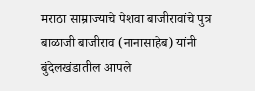मराठा साम्राज्याचे पेशवा बाजीरावांचे पुत्र बाळाजी बाजीराव (नानासाहेब) यांनी बुंदेलखंडातील आपले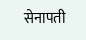सेनापती